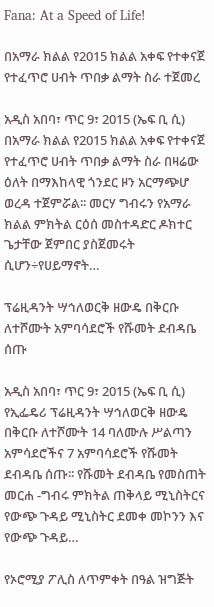Fana: At a Speed of Life!

በአማራ ክልል የ2015 ክልል አቀፍ የተቀናጀ የተፈጥሮ ሀብት ጥበቃ ልማት ስራ ተጀመረ

አዲስ አበባ፣ ጥር 9፣ 2015 (ኤፍ ቢ ሲ) በአማራ ክልል የ2015 ክልል አቀፍ የተቀናጀ የተፈጥሮ ሀብት ጥበቃ ልማት ስራ በዛሬው ዕለት በማእከላዊ ጎንደር ዞን አርማጭሆ ወረዳ ተጀምሯል፡፡ መርሃ ግብሩን የአማራ ክልል ምክትል ርዕሰ መስተዳድር ዶክተር ጌታቸው ጀምበር ያስጀመሩት ሲሆን÷የሀይማኖት…

ፕሬዚዳንት ሣኅለወርቅ ዘውዴ በቅርቡ ለተሾሙት አምባሳደሮች የሹመት ደብዳቤ ሰጡ

አዲስ አበባ፣ ጥር 9፣ 2015 (ኤፍ ቢ ሲ) የኢፌዴሪ ፕሬዚዳንት ሣኅለወርቅ ዘውዴ በቅርቡ ለተሾሙት 14 ባለሙሉ ሥልጣን አምሳደሮችና 7 አምባሳደሮች የሹመት ደብዳቤ ሰጡ፡፡ የሹመት ደብዳቤ የመስጠት መርሐ -ግብሩ ምክትል ጠቅላይ ሚኒስትርና የውጭ ጉዳይ ሚኒስትር ደመቀ መኮንን እና የውጭ ጉዳይ…

የኦሮሚያ ፖሊስ ለጥምቀት በዓል ዝግጅት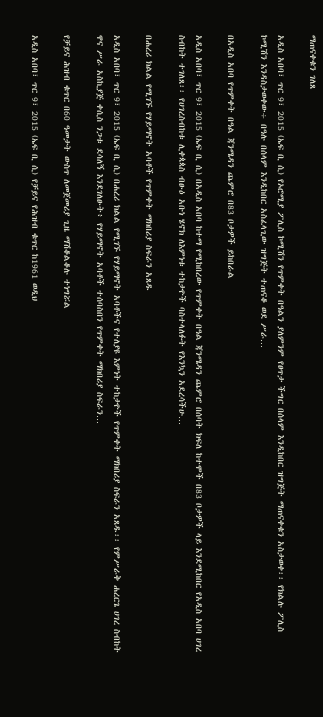ማጠናቀቁን ገለጸ

አዲስ አበባ፣ ጥር 9፣ 2015 (ኤፍ ቢ ሲ) የኦሮሚያ ፖሊስ ኮሚሽን የጥምቀት በዓልን ያለምንም የፀጥታ ችግር በሰላም እንዲከበር ዝግጅት ማጠናቀቁን አስታወቀ፡፡ የክልሉ ፖሊስ ኮሚሽን እንዳስታወቀው÷ በዓሉ በሰላም እንዲከበር አስፈላጊው ዝግጅት ተጠናቆ ወደ ሥራ…

በአዲስ አበባ የጥምቀት በዓል ጃንሜዳን ጨምሮ በ83 ቦታዎች ይከበራል

አዲስ አበባ፣ ጥር 9፣ 2015 (ኤፍ ቢ ሲ) በአዲስ አበባ ከተማ የሚከበረው የጥምቀት በዓል ጃንሜዳን ጨምሮ በሰባት ክፍለ ከተሞች በ83 ቦታዎች ላይ እንደሚከበር የአዲስ አበባ ሀገረ ስብከት ተገለጸ፡፡ የሀገረስብከቱ ሊቀጳጳስ ብፁዕ አቡነ ሄኖክ ለእምነቱ ተከታዮች ባስተላለፉት የእንኳን አደረሳችሁ…

በሐረሪ ክልል የሚገኙ የሃይማኖት አባቶች የጥምቀት ማክበሪያ ስፍራን አጸዱ

አዲስ አበባ፣ ጥር 9፣ 2015 (ኤፍ ቢ ሲ) በሐረሪ ክልል የሚገኙ የሃይማኖት አባቶችና የተለያዩ እምነት ተከታዮች የጥምቀት ማክበሪያ ስፍራን አጸዱ፡፡ የምሥራቅ ሐረርጌ ሀገረ ስብከት ዋና ሥራ አስኪያጅ ቀሲስ ንጋቱ ደሳለኝ እንደገለፁት፥ የሃይማኖት አባቶች ተሰባስበን የጥምቀት ማክበሪያ ስፍራን…

የቻይና ሕዝብ ቁጥር በ60 ዓመታት ውስጥ ለመጀመሪያ ጊዜ ማሽቆልቆሉ ተነግሯል

አዲስ አበባ፣ ጥር 9፣ 2015 (ኤፍ ቢ ሲ) የቻይና የሕዝብ ቁጥር ከ1961 ወዲህ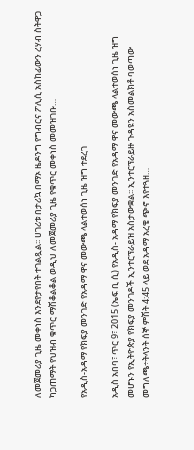ለመጀመሪያ ጊዜ መቀነስ እንደየታየበት ተገልጿል፡፡ ሀገሪቱ በታሪኳ በማኦ ዜዶንግ የግብርና ፖሊሲ አስከፊውን ረሃብ ስትዋጋ ካጋጠማት የህዝብ ቁጥር ማሽቆልቆል ወዲህ ለመጀመሪያ ጊዜ የቁጥር መቀነስ መመዝገቡ…

የአዲስ-አዳማ የክፍያ መንገድ የአዳማ ዋና መውጫ ላልተወሰነ ጊዜ ዝግ ተደረገ

አዲስ አበባ፣ ጥር 9፣ 2015 (ኤፍ ቢ ሲ) የአዲስ- አዳማ የክፍያ መንገድ የአዳማ ዋና መውጫ ላልተወሰነ ጊዜ ዝግ መሆኑን የኢትዮጵያ የክፍያ መንገዶች ኢንተርፕራይዝ አስታውቋል፡፡ ኢንተርፕራይዙ ጉዳዩን አስመልክቶ ባወጣው መግለጫ÷ትላንት ሰኞ ምሽት 4:45 ላይ ወደ አዳማ አረቄ ጭኖ እየተጓዘ…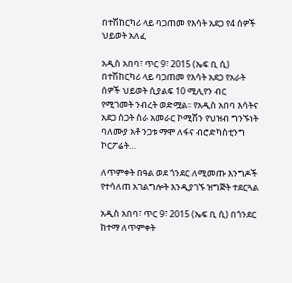በተሽከርካሪ ላይ ባጋጠመ የእሳት አደጋ የ4 ሰዎች ህይወት አለፈ

አዲስ አበባ፣ ጥር 9፣ 2015 (ኤፍ ቢ ሲ) በተሽከርካሪ ላይ ባጋጠመ የእሳት አደጋ የአራት ሰዎች ህይወት ሲያልፍ 10 ሚሊየን ብር የሚገመት ንብረት ወድሟል፡፡ የአዲስ አበባ እሳትና አደጋ ስጋት ስራ አመራር ኮሚሽን የህዝብ ግንኙነት ባለሙያ አቶ ንጋቱ ማሞ ለፋና ብሮድካስቲንግ ኮርፖሬት…

ለጥምቀት በዓል ወደ ጎንደር ለሚመጡ እንግዶች የተሳለጠ አገልግሎት እንዲያገኙ ዝግጅት ተደርጓል

አዲስ አበባ፣ ጥር 9፣ 2015 (ኤፍ ቢ ሲ) በጎንደር ከተማ ለጥምቀት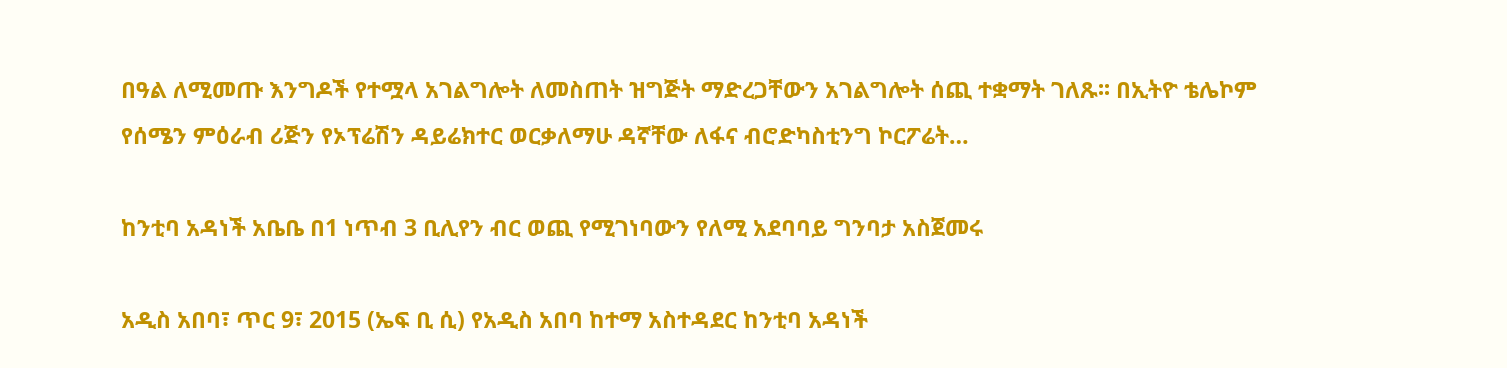በዓል ለሚመጡ እንግዶች የተሟላ አገልግሎት ለመስጠት ዝግጅት ማድረጋቸውን አገልግሎት ሰጪ ተቋማት ገለጹ፡፡ በኢትዮ ቴሌኮም የሰሜን ምዕራብ ሪጅን የኦፕሬሽን ዳይሬክተር ወርቃለማሁ ዳኛቸው ለፋና ብሮድካስቲንግ ኮርፖሬት…

ከንቲባ አዳነች አቤቤ በ1 ነጥብ 3 ቢሊየን ብር ወጪ የሚገነባውን የለሚ አደባባይ ግንባታ አስጀመሩ

አዲስ አበባ፣ ጥር 9፣ 2015 (ኤፍ ቢ ሲ) የአዲስ አበባ ከተማ አስተዳደር ከንቲባ አዳነች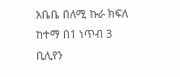አቤቤ በለሚ ኩራ ክፍለ ከተማ በ1 ነጥብ 3 ቢሊየን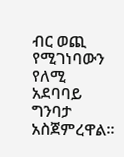ብር ወጪ የሚገነባውን የለሚ አደባባይ ግንባታ አስጀምረዋል።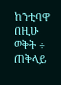ከንቲባዋ በዚሁ ወቅት ÷ ጠቅላይ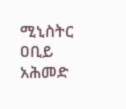ሚኒስትር ዐቢይ አሕመድ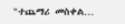"ተጨማሪ መስቀል…